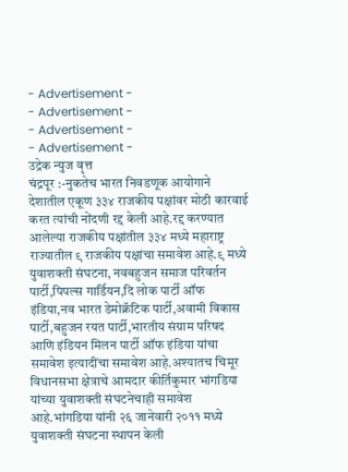- Advertisement -
- Advertisement -
- Advertisement -
- Advertisement -
उद्रेक न्युज वृत्त
चंद्रपूर :-नुकतेच भारत निवडणूक आयोगाने देशातील एकूण ३३४ राजकीय पक्षांवर मोठी कारवाई करत त्यांची नोंदणी रद्द केली आहे.रद्द करण्यात आलेल्या राजकीय पक्षांतील ३३४ मध्ये महाराष्ट्र राज्यातील ९ राजकीय पक्षांचा समावेश आहे.९ मध्ये युवाशक्ती संघटना, नवबहुजन समाज परिवर्तन पार्टी,पिपल्स गार्डियन,दि लोक पार्टी ऑफ इंडिया,नव भारत डेमोक्रॅटिक पार्टी,अवामी विकास पार्टी,बहुजन रयत पार्टी,भारतीय संग्राम परिषद आणि इंडियन मिलन पार्टी ऑफ इंडिया यांचा समावेश इत्यादींचा समावेश आहे.अश्यातच चिमूर विधानसभा क्षेत्राचे आमदार कीर्तिकुमार भांगडिया यांच्या युवाशक्ती संघटनेचाही समावेश आहे.भांगडिया यांनी २६ जानेवारी २०११ मध्ये युवाशक्ती संघटना स्थापन केली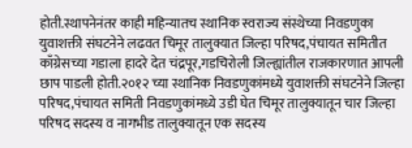होती.स्थापनेनंतर काही महिन्यातच स्थानिक स्वराज्य संस्थेच्या निवडणुका युवाशक्ती संघटनेने लढवत चिमूर तालुक्यात जिल्हा परिषद,पंचायत समितीत काँग्रेसच्या गडाला हादरे देत चंद्रपूर,गडचिरोली जिल्ह्यांतील राजकारणात आपली छाप पाडली होती.२०१२ च्या स्थानिक निवडणुकांमध्ये युवाशक्ती संघटनेने जिल्हा परिषद,पंचायत समिती निवडणुकांमध्ये उडी घेत चिमूर तालुक्यातून चार जिल्हा परिषद सदस्य व नागभीड तालुक्यातून एक सदस्य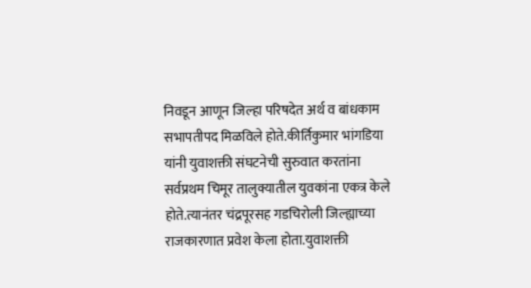निवडून आणून जिल्हा परिषदेत अर्थ व बांधकाम सभापतीपद मिळविले होते.कीर्तिकुमार भांगडिया यांनी युवाशक्ती संघटनेची सुरुवात करतांना सर्वप्रथम चिमूर तालुक्यातील युवकांना एकत्र केले होते.त्यानंतर चंद्रपूरसह गडचिरोली जिल्ह्याच्या राजकारणात प्रवेश केला होता.युवाशक्ती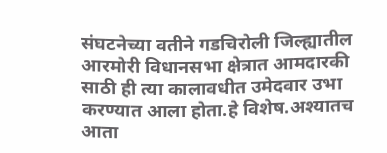संघटनेच्या वतीने गडचिरोली जिल्ह्यातील आरमोरी विधानसभा क्षेत्रात आमदारकी साठी ही त्या कालावधीत उमेदवार उभा करण्यात आला होता.हे विशेष.अश्यातच आता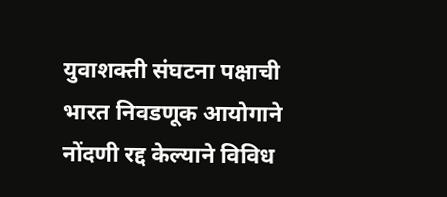युवाशक्ती संघटना पक्षाची भारत निवडणूक आयोगाने नोंदणी रद्द केल्याने विविध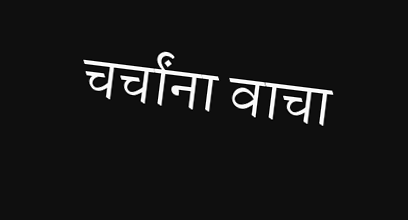चर्चांना वाचा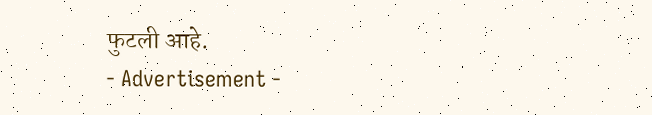फुटली आहे.
- Advertisement -